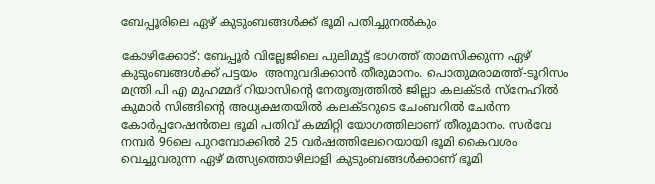ബേപ്പൂരിലെ ഏഴ് കുടുംബങ്ങൾക്ക് ഭൂമി പതിച്ചുനൽകും

കോഴിക്കോട്: ബേപ്പൂർ വില്ലേജിലെ പുലിമുട്ട് ഭാഗത്ത് താമസിക്കുന്ന ഏഴ് കുടുംബങ്ങൾക്ക് പട്ടയം  അനുവദിക്കാൻ തീരുമാനം. പൊതുമരാമത്ത്-ടൂറിസം മന്ത്രി പി എ മുഹമ്മദ്‌ റിയാസിന്റെ നേതൃത്വത്തിൽ ജില്ലാ കലക്ടർ സ്നേഹിൽ കുമാർ സിങ്ങിന്റെ അധ്യക്ഷതയിൽ കലക്ടറുടെ ചേംബറിൽ ചേർന്ന കോർപ്പറേഷൻതല ഭൂമി പതിവ് കമ്മിറ്റി യോഗത്തിലാണ് തീരുമാനം. സർവേ നമ്പർ 96ലെ പുറമ്പോക്കിൽ 25 വർഷത്തിലേറെയായി ഭൂമി കൈവശം വെച്ചുവരുന്ന ഏഴ് മത്സ്യത്തൊഴിലാളി കുടുംബങ്ങൾക്കാണ് ഭൂമി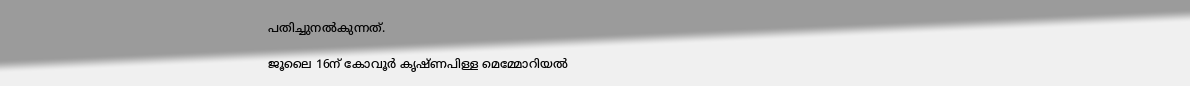പതിച്ചുനൽകുന്നത്.

ജൂലൈ 16ന് കോവൂർ കൃഷ്ണപിള്ള മെമ്മോറിയൽ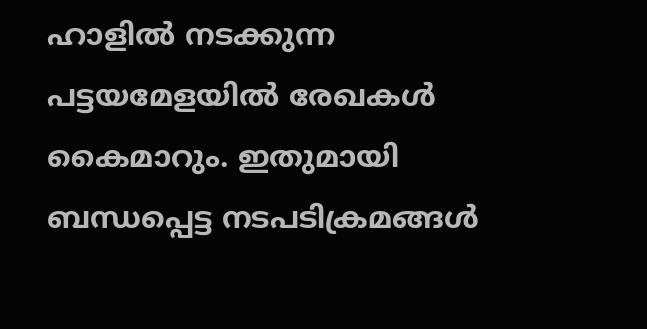ഹാളിൽ നടക്കുന്ന പട്ടയമേളയിൽ രേഖകൾ കൈമാറും. ഇതുമായി ബന്ധപ്പെട്ട നടപടിക്രമങ്ങൾ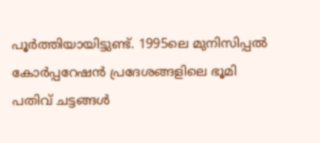പൂർത്തിയായിട്ടുണ്ട്. 1995ലെ മുനിസിപ്പൽ കോർപ്പറേഷൻ പ്രദേശങ്ങളിലെ ഭൂമി പതിവ് ചട്ടങ്ങൾ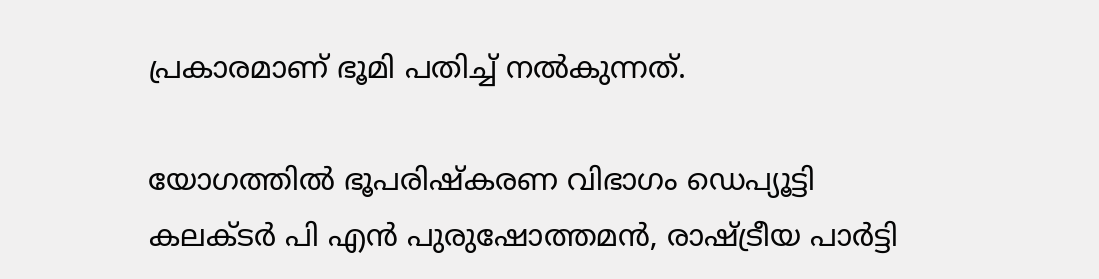പ്രകാരമാണ് ഭൂമി പതിച്ച് നൽകുന്നത്.

യോഗത്തിൽ ഭൂപരിഷ്കരണ വിഭാഗം ഡെപ്യൂട്ടി കലക്ടർ പി എൻ പുരുഷോത്തമൻ, രാഷ്ട്രീയ പാർട്ടി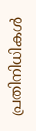പ്രതിനിധികൾ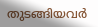തുടങ്ങിയവർ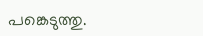പങ്കെടുത്തു.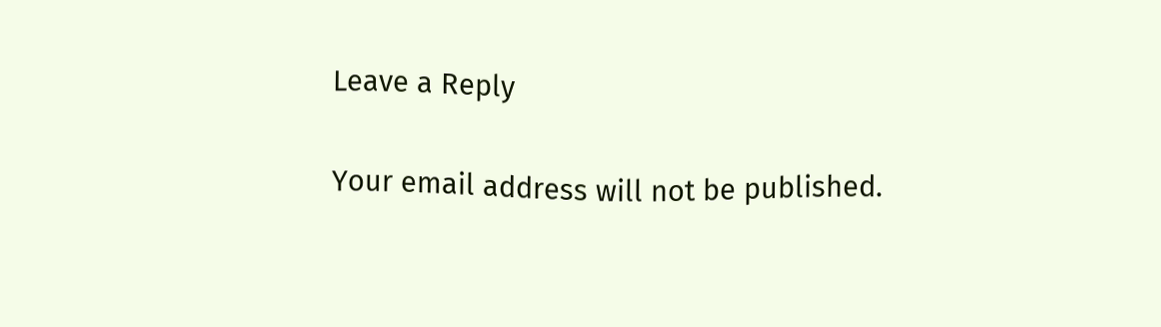Leave a Reply

Your email address will not be published.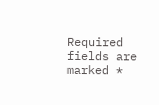Required fields are marked *